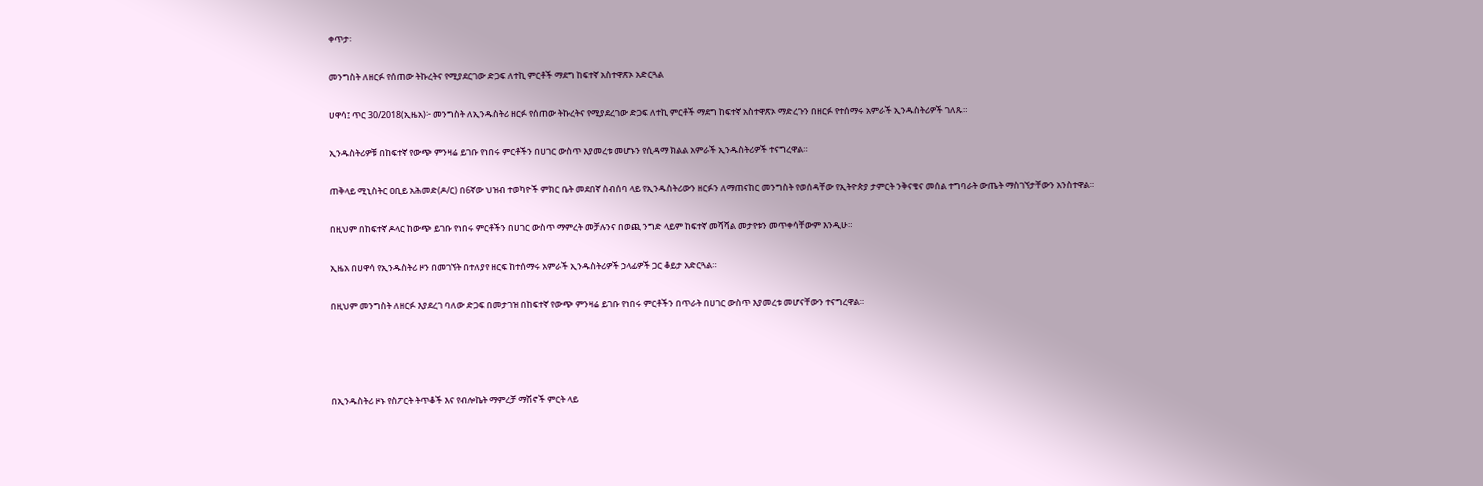ቀጥታ፡

መንግስት ለዘርፉ የሰጠው ትኩረትና የሚያደርገው ድጋፍ ለተኪ ምርቶች ማደግ ከፍተኛ አስተዋጽኦ አድርጓል

ሀዋሳ፤ ጥር 30/2018(ኢዜአ)፦ መንግስት ለኢንዱስትሪ ዘርፉ የሰጠው ትኩረትና የሚያደረገው ድጋፍ ለተኪ ምርቶች ማደግ ከፍተኛ አስተዋጽኦ ማድረጉን በዘርፉ የተሰማሩ አምራች ኢንዱስትሪዎች ገለጹ።

ኢንዱስትሪዎቹ በከፍተኛ የውጭ ምንዛሬ ይገቡ የነበሩ ምርቶችን በሀገር ውስጥ እያመረቱ መሆኑን የሲዳማ ክልል አምራች ኢንዱስትሪዎች ተናግረዋል።

ጠቅላይ ሚኒስትር ዐቢይ አሕመድ(ዶ/ር) በ6ኛው ህዝብ ተወካዮች ምክር ቤት መደበኛ ስብሰባ ላይ የኢንዱስትሪውን ዘርፉን ለማጠናከር መንግስት የወሰዳቸው የኢትዮጵያ ታምርት ንቅናቄና መሰል ተግባራት ውጤት ማስገኘታቸውን አንስተዋል።

በዚህም በከፍተኛ ዶላር ከውጭ ይገቡ የነበሩ ምርቶችን በሀገር ውስጥ ማምረት መቻሉንና በወጪ ንግድ ላይም ከፍተኛ መሻሻል መታየቱን መጥቀሳቸውም እንዲሁ።

ኢዜአ በሀዋሳ የኢንዱስትሪ ዞን በመገኘት በተለያየ ዘርፍ ከተሰማሩ አምራች ኢንዱስትሪዎች ኃላፊዎች ጋር ቆይታ አድርጓል።

በዚህም መንግስት ለዘርፉ እያደረገ ባለው ድጋፍ በመታገዝ በከፍተኛ የውጭ ምንዛሬ ይገቡ የነበሩ ምርቶችን በጥራት በሀገር ውስጥ እያመረቱ መሆናቸውን ተናግረዋል።




በኢንዱስትሪ ዞኑ የስፖርት ትጥቆች እና የብሎኬት ማምረቻ ማሽኖች ምርት ላይ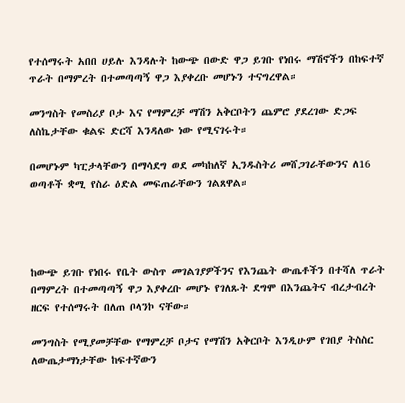የተሰማሩት አበበ ሀይሉ እንዳሉት ከውጭ በውድ ዋጋ ይገቡ የነበሩ ማሽኖችን በከፍተኛ ጥራት በማምረት በተመጣጣኝ ዋጋ እያቀረቡ መሆኑን ተናግረዋል።

መንግስት የመስሪያ ቦታ እና የማምረቻ ማሽን አቅርቦትን ጨምሮ ያደረገው ድጋፍ ለስኬታቸው ቁልፍ ድርሻ እንዳለው ነው የሚናገሩት።

በመሆኑም ካፒታላቸውን በማሳደግ ወደ መካከለኛ ኢንዱስትሪ መሸጋገራቸውንና ለ16 ወጣቶች ቋሚ የስራ ዕድል መፍጠራቸውን ገልጸዋል።




ከውጭ ይገቡ የነበሩ የቤት ውስጥ መገልገያዎችንና የእንጨት ውጤቶችን በተሻለ ጥራት በማምረት በተመጣጣኝ ዋጋ እያቀረቡ መሆኑ የገለጹት ደግሞ በእንጨትና ብረታብረት ዘርፍ የተሰማሩት በለጠ ቦላንኮ ናቸው።

መንግስት የሚያመቻቸው የማምረቻ ቦታና የማሽን አቅርቦት እንዲሁም የገበያ ትስስር ለውጤታማነታቸው ከፍተኛውን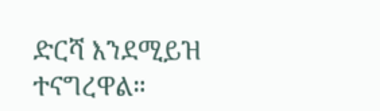ድርሻ እንደሚይዝ ተናግረዋል።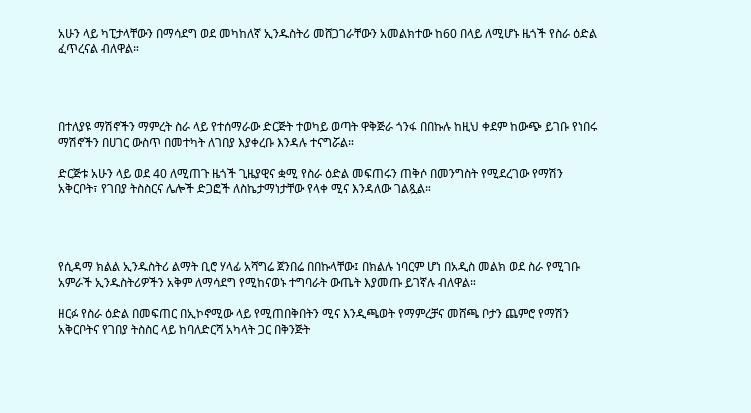አሁን ላይ ካፒታላቸውን በማሳደግ ወደ መካከለኛ ኢንዱስትሪ መሸጋገራቸውን አመልክተው ከ60 በላይ ለሚሆኑ ዜጎች የስራ ዕድል ፈጥረናል ብለዋል።




በተለያዩ ማሽኖችን ማምረት ስራ ላይ የተሰማራው ድርጅት ተወካይ ወጣት ዋቅጅራ ጎንፋ በበኩሉ ከዚህ ቀደም ከውጭ ይገቡ የነበሩ ማሽኖችን በሀገር ውስጥ በመተካት ለገበያ እያቀረቡ እንዳሉ ተናግሯል።

ድርጅቱ አሁን ላይ ወደ 40 ለሚጠጉ ዜጎች ጊዜያዊና ቋሚ የስራ ዕድል መፍጠሩን ጠቅሶ በመንግስት የሚደረገው የማሽን አቅርቦት፣ የገበያ ትስስርና ሌሎች ድጋፎች ለስኬታማነታቸው የላቀ ሚና እንዳለው ገልጿል።




የሲዳማ ክልል ኢንዱስትሪ ልማት ቢሮ ሃላፊ አሻግሬ ጀንበሬ በበኩላቸው፤ በክልሉ ነባርም ሆነ በአዲስ መልክ ወደ ስራ የሚገቡ አምራች ኢንዱስትሪዎችን አቅም ለማሳደግ የሚከናወኑ ተግባራት ውጤት እያመጡ ይገኛሉ ብለዋል።

ዘርፉ የስራ ዕድል በመፍጠር በኢኮኖሚው ላይ የሚጠበቅበትን ሚና እንዲጫወት የማምረቻና መሸጫ ቦታን ጨምሮ የማሽን አቅርቦትና የገበያ ትስስር ላይ ከባለድርሻ አካላት ጋር በቅንጅት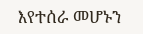እየተሰራ መሆኑን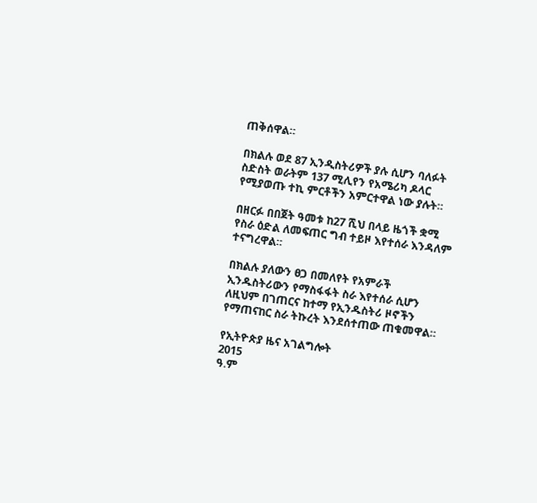ጠቅሰዋል።

በክልሉ ወደ 87 ኢንዲስትሪዎች ያሉ ሲሆን ባለፉት ስድስት ወራትም 137 ሚሊየን የአሜሪካ ዶላር የሚያወጡ ተኪ ምርቶችን አምርተዋል ነው ያሉት።

በዘርፉ በበጀት ዓመቱ ከ27 ሺህ በላይ ዜጎች ቋሚ የስራ ዕድል ለመፍጠር ግብ ተይዞ እየተሰራ እንዳለም ተናግረዋል።

በክልሉ ያለውን ፀጋ በመለየት የአምራች ኢንዱስትሪውን የማስፋፋት ስራ እየተሰራ ሲሆን ለዚህም በገጠርና ከተማ የኢንዱስትሪ ዞኖችን የማጠናከር ስራ ትኩረት እንደሰተጠው ጠቁመዋል።

የኢትዮጵያ ዜና አገልግሎት
2015
ዓ.ም